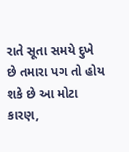રાતે સૂતા સમયે દુખે છે તમારા પગ તો હોય શકે છે આ મોટા કારણ,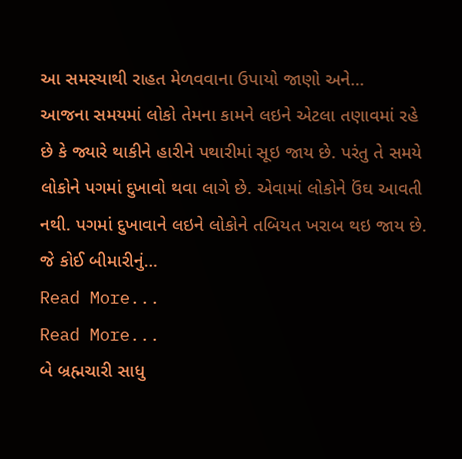આ સમસ્યાથી રાહત મેળવવાના ઉપાયો જાણો અને…
આજના સમયમાં લોકો તેમના કામને લઇને એટલા તણાવમાં રહે છે કે જ્યારે થાકીને હારીને પથારીમાં સૂઇ જાય છે. પરંતુ તે સમયે લોકોને પગમાં દુખાવો થવા લાગે છે. એવામાં લોકોને ઉંઘ આવતી નથી. પગમાં દુખાવાને લઇને લોકોને તબિયત ખરાબ થઇ જાય છે. જે કોઈ બીમારીનું…
Read More...
Read More...
બે બ્રહ્મચારી સાધુ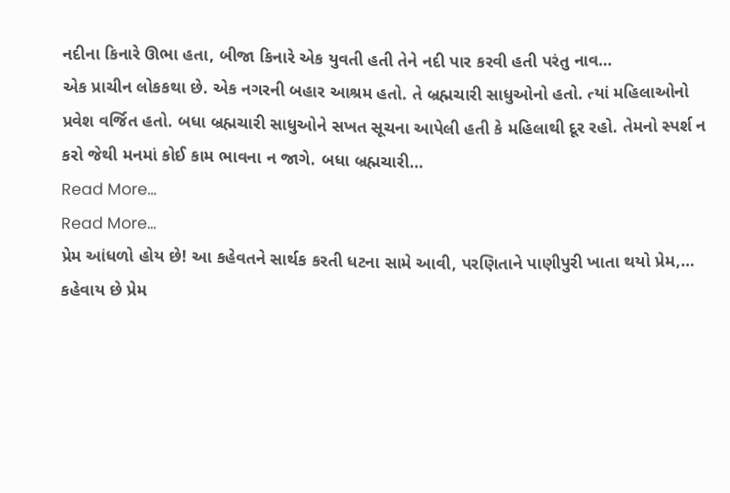નદીના કિનારે ઊભા હતા, બીજા કિનારે એક યુવતી હતી તેને નદી પાર કરવી હતી પરંતુ નાવ…
એક પ્રાચીન લોકકથા છે. એક નગરની બહાર આશ્રમ હતો. તે બ્રહ્મચારી સાધુઓનો હતો. ત્યાં મહિલાઓનો પ્રવેશ વર્જિત હતો. બધા બ્રહ્મચારી સાધુઓને સખત સૂચના આપેલી હતી કે મહિલાથી દૂર રહો. તેમનો સ્પર્શ ન કરો જેથી મનમાં કોઈ કામ ભાવના ન જાગે. બધા બ્રહ્મચારી…
Read More...
Read More...
પ્રેમ આંધળો હોય છે! આ કહેવતને સાર્થક કરતી ધટના સામે આવી, પરણિતાને પાણીપુરી ખાતા થયો પ્રેમ,…
કહેવાય છે પ્રેમ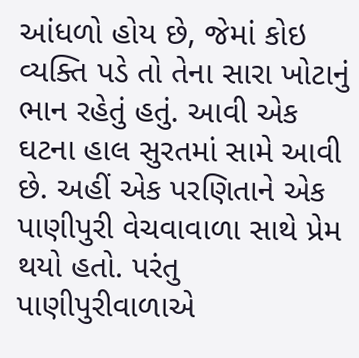આંધળો હોય છે, જેમાં કોઇ વ્યક્તિ પડે તો તેના સારા ખોટાનું ભાન રહેતું હતું. આવી એક ઘટના હાલ સુરતમાં સામે આવી છે. અહીં એક પરણિતાને એક પાણીપુરી વેચવાવાળા સાથે પ્રેમ થયો હતો. પરંતુ પાણીપુરીવાળાએ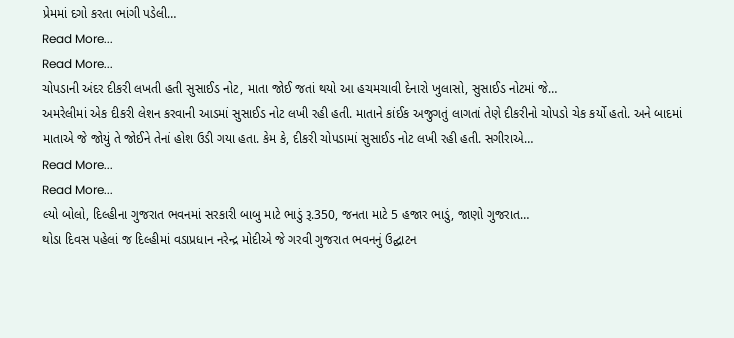પ્રેમમાં દગો કરતા ભાંગી પડેલી…
Read More...
Read More...
ચોપડાની અંદર દીકરી લખતી હતી સુસાઈડ નોટ, માતા જોઈ જતાં થયો આ હચમચાવી દેનારો ખુલાસો, સુસાઈડ નોટમાં જે…
અમરેલીમાં એક દીકરી લેશન કરવાની આડમાં સુસાઈડ નોટ લખી રહી હતી. માતાને કાંઈક અજુગતું લાગતાં તેણે દીકરીનો ચોપડો ચેક કર્યો હતો. અને બાદમાં માતાએ જે જોયું તે જોઈને તેનાં હોશ ઉડી ગયા હતા. કેમ કે, દીકરી ચોપડામાં સુસાઈડ નોટ લખી રહી હતી. સગીરાએ…
Read More...
Read More...
લ્યો બોલો, દિલ્હીના ગુજરાત ભવનમાં સરકારી બાબુ માટે ભાડું રૂ.350, જનતા માટે 5 હજાર ભાડું, જાણો ગુજરાત…
થોડા દિવસ પહેલાં જ દિલ્હીમાં વડાપ્રધાન નરેન્દ્ર મોદીએ જે ગરવી ગુજરાત ભવનનું ઉદ્ઘાટન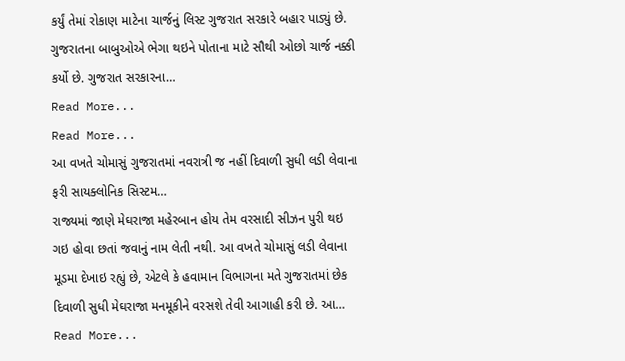કર્યું તેમાં રોકાણ માટેના ચાર્જનું લિસ્ટ ગુજરાત સરકારે બહાર પાડ્યું છે. ગુજરાતના બાબુઓએ ભેગા થઇને પોતાના માટે સૌથી ઓછો ચાર્જ નક્કી કર્યો છે. ગુજરાત સરકારના…
Read More...
Read More...
આ વખતે ચોમાસું ગુજરાતમાં નવરાત્રી જ નહીં દિવાળી સુધી લડી લેવાના ફરી સાયક્લોનિક સિસ્ટમ…
રાજ્યમાં જાણે મેઘરાજા મહેરબાન હોય તેમ વરસાદી સીઝન પુરી થઇ ગઇ હોવા છતાં જવાનું નામ લેતી નથી. આ વખતે ચોમાસું લડી લેવાના મૂડમા દેખાઇ રહ્યું છે, એટલે કે હવામાન વિભાગના મતે ગુજરાતમાં છેક દિવાળી સુધી મેઘરાજા મનમૂકીને વરસશે તેવી આગાહી કરી છે. આ…
Read More...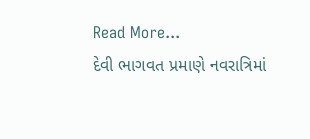Read More...
દેવી ભાગવત પ્રમાણે નવરાત્રિમાં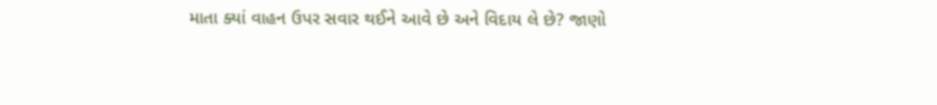માતા ક્યાં વાહન ઉપર સવાર થઈને આવે છે અને વિદાય લે છે? જાણો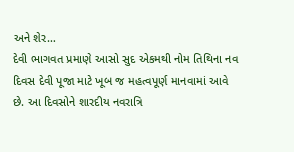અને શેર…
દેવી ભાગવત પ્રમાણે આસો સુદ એકમથી નોમ તિથિના નવ દિવસ દેવી પૂજા માટે ખૂબ જ મહત્વપૂર્ણ માનવામાં આવે છે. આ દિવસોને શારદીય નવરાત્રિ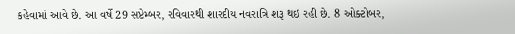કહેવામાં આવે છે. આ વર્ષે 29 સપ્ટેમ્બર, રવિવારથી શારદીય નવરાત્રિ શરૂ થઇ રહી છે. 8 ઓક્ટોબર,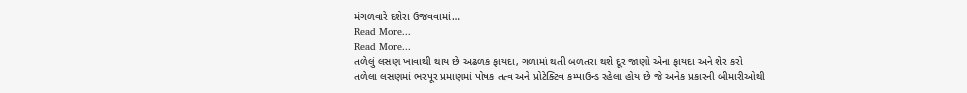મંગળવારે દશેરા ઉજવવામાં…
Read More...
Read More...
તળેલું લસણ ખાવાથી થાય છે અઢળક ફાયદા, ગળામાં થતી બળતરા થશે દૂર જાણો એના ફાયદા અને શેર કરો
તળેલા લસણમાં ભરપૂર પ્રમાણમાં પોષક તત્વ અને પ્રોટેક્ટિવ કમ્પાઉન્ડ રહેલા હોય છે જે અનેક પ્રકારની બીમારીઓથી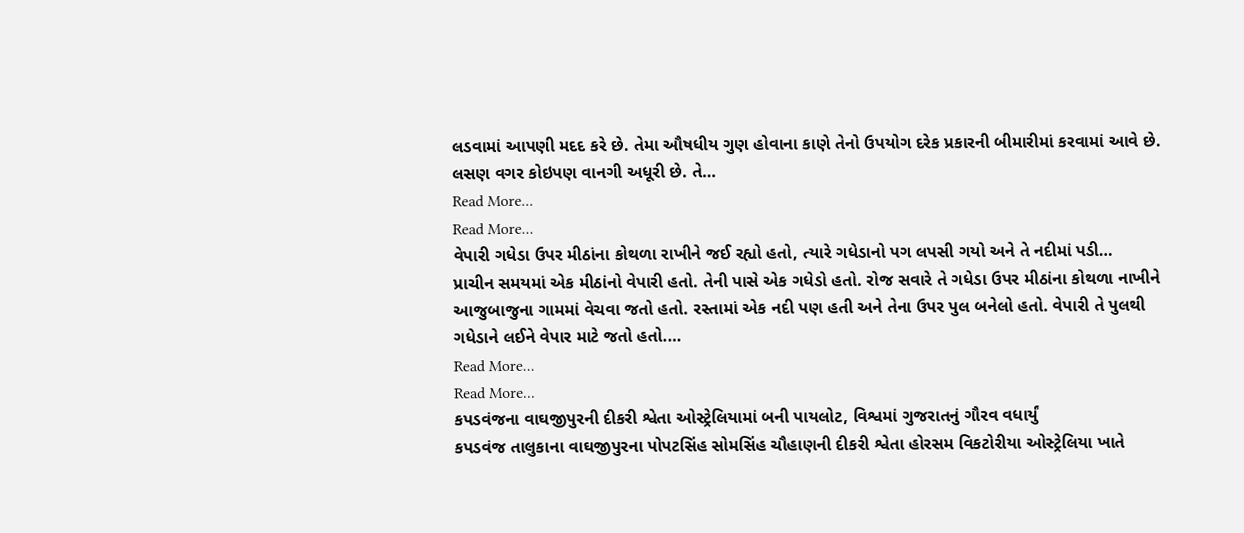લડવામાં આપણી મદદ કરે છે. તેમા ઔષધીય ગુણ હોવાના કાણે તેનો ઉપયોગ દરેક પ્રકારની બીમારીમાં કરવામાં આવે છે. લસણ વગર કોઇપણ વાનગી અધૂરી છે. તે…
Read More...
Read More...
વેપારી ગધેડા ઉપર મીઠાંના કોથળા રાખીને જઈ રહ્યો હતો, ત્યારે ગધેડાનો પગ લપસી ગયો અને તે નદીમાં પડી…
પ્રાચીન સમયમાં એક મીઠાંનો વેપારી હતો. તેની પાસે એક ગધેડો હતો. રોજ સવારે તે ગધેડા ઉપર મીઠાંના કોથળા નાખીને આજુબાજુના ગામમાં વેચવા જતો હતો. રસ્તામાં એક નદી પણ હતી અને તેના ઉપર પુલ બનેલો હતો. વેપારી તે પુલથી ગધેડાને લઈને વેપાર માટે જતો હતો.…
Read More...
Read More...
કપડવંજના વાઘજીપુરની દીકરી શ્વેતા ઓસ્ટ્રેલિયામાં બની પાયલોટ, વિશ્વમાં ગુજરાતનું ગૌરવ વધાર્યું
કપડવંજ તાલુકાના વાઘજીપુરના પોપટસિંહ સોમસિંહ ચૌહાણની દીકરી શ્વેતા હોરસમ વિકટોરીયા ઓસ્ટ્રેલિયા ખાતે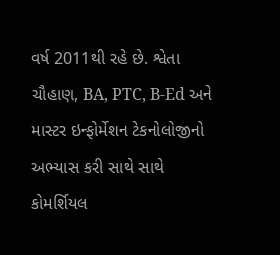વર્ષ 2011થી રહે છે. શ્વેતા ચૌહાણ, BA, PTC, B-Ed અને માસ્ટર ઇન્ફોર્મેશન ટેકનોલોજીનો અભ્યાસ કરી સાથે સાથે કોમર્શિયલ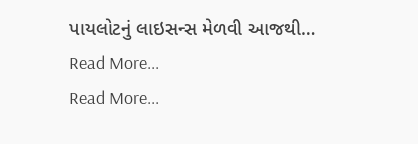પાયલોટનું લાઇસન્સ મેળવી આજથી…
Read More...
Read More...